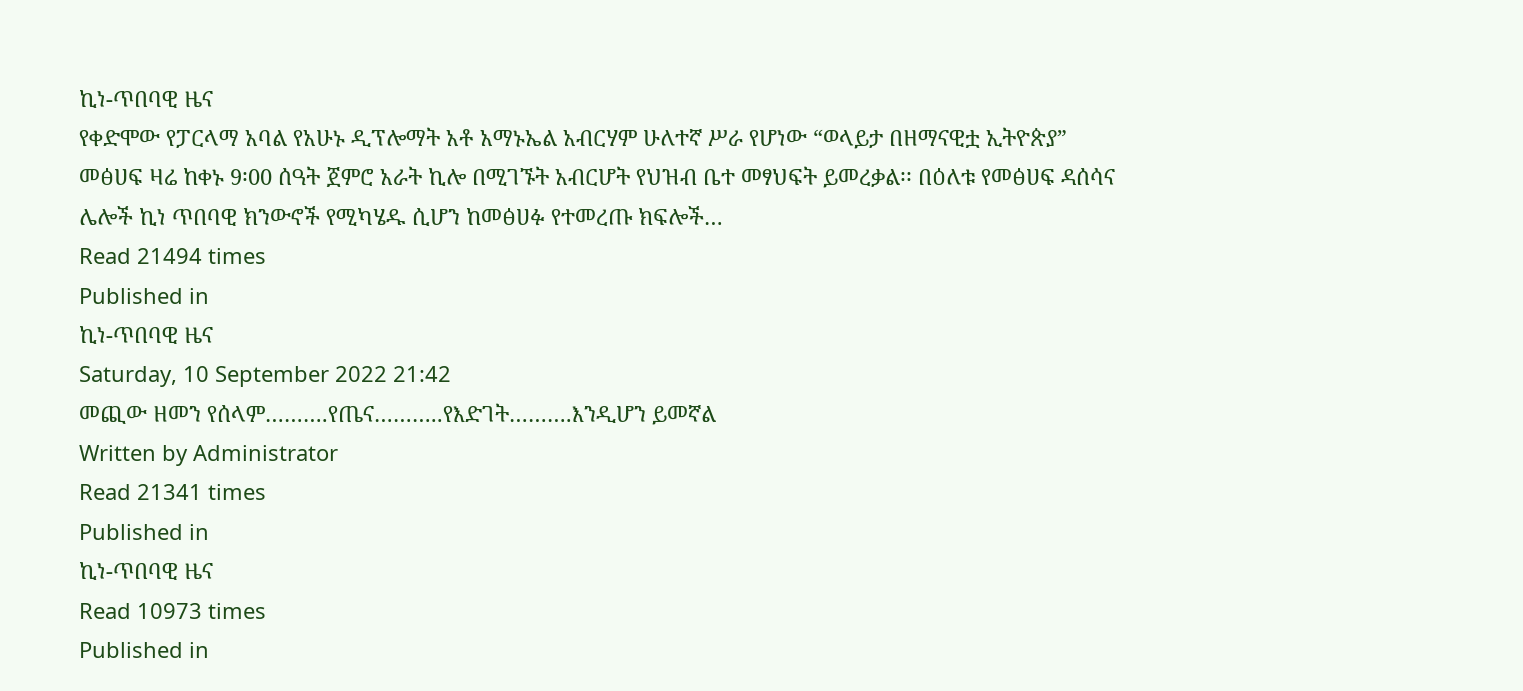ኪነ-ጥበባዊ ዜና
የቀድሞው የፓርላማ አባል የአሁኑ ዲፕሎማት አቶ አማኑኤል አብርሃም ሁለተኛ ሥራ የሆነው “ወላይታ በዘማናዊቷ ኢትዮጵያ” መፅሀፍ ዛሬ ከቀኑ 9፡00 ሰዓት ጀምሮ አራት ኪሎ በሚገኙት አብርሆት የህዝብ ቤተ መፃህፍት ይመረቃል፡፡ በዕለቱ የመፅሀፍ ዳሰሳና ሌሎች ኪነ ጥበባዊ ክንውኖች የሚካሄዱ ሲሆን ከመፅሀፉ የተመረጡ ክፍሎች…
Read 21494 times
Published in
ኪነ-ጥበባዊ ዜና
Saturday, 10 September 2022 21:42
መጪው ዘመን የሰላም……….የጤና………..የእድገት……….እንዲሆን ይመኛል
Written by Administrator
Read 21341 times
Published in
ኪነ-ጥበባዊ ዜና
Read 10973 times
Published in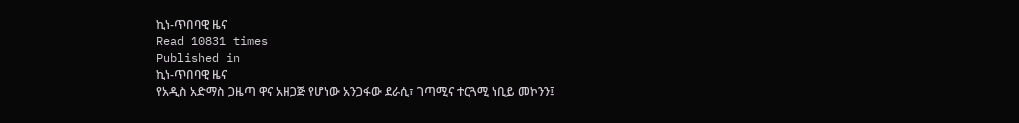ኪነ-ጥበባዊ ዜና
Read 10831 times
Published in
ኪነ-ጥበባዊ ዜና
የአዲስ አድማስ ጋዜጣ ዋና አዘጋጅ የሆነው አንጋፋው ደራሲ፣ ገጣሚና ተርጓሚ ነቢይ መኮንን፤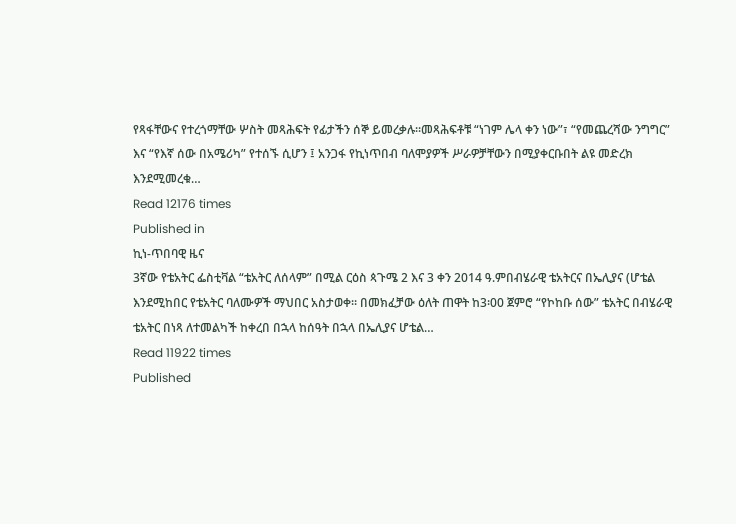የጻፋቸውና የተረጎማቸው ሦስት መጻሕፍት የፊታችን ሰኞ ይመረቃሉ፡፡መጻሕፍቶቹ “ነገም ሌላ ቀን ነው”፣ “የመጨረሻው ንግግር” እና “የእኛ ሰው በአሜሪካ” የተሰኙ ሲሆን ፤ አንጋፋ የኪነጥበብ ባለሞያዎች ሥራዎቻቸውን በሚያቀርቡበት ልዩ መድረክ እንደሚመረቁ…
Read 12176 times
Published in
ኪነ-ጥበባዊ ዜና
3ኛው የቴአትር ፌስቲቫል “ቴአትር ለሰላም” በሚል ርዕስ ጳጉሜ 2 እና 3 ቀን 2014 ዓ.ምበብሄራዊ ቴአትርና በኤሊያና (ሆቴል እንደሚከበር የቴአትር ባለሙዎች ማህበር አስታወቀ። በመክፈቻው ዕለት ጠዋት ከ3፡00 ጀምሮ “የኮከቡ ሰው” ቴአትር በብሄራዊ ቴአትር በነጻ ለተመልካች ከቀረበ በኋላ ከሰዓት በኋላ በኤሊያና ሆቴል…
Read 11922 times
Published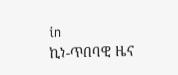in
ኪነ-ጥበባዊ ዜና